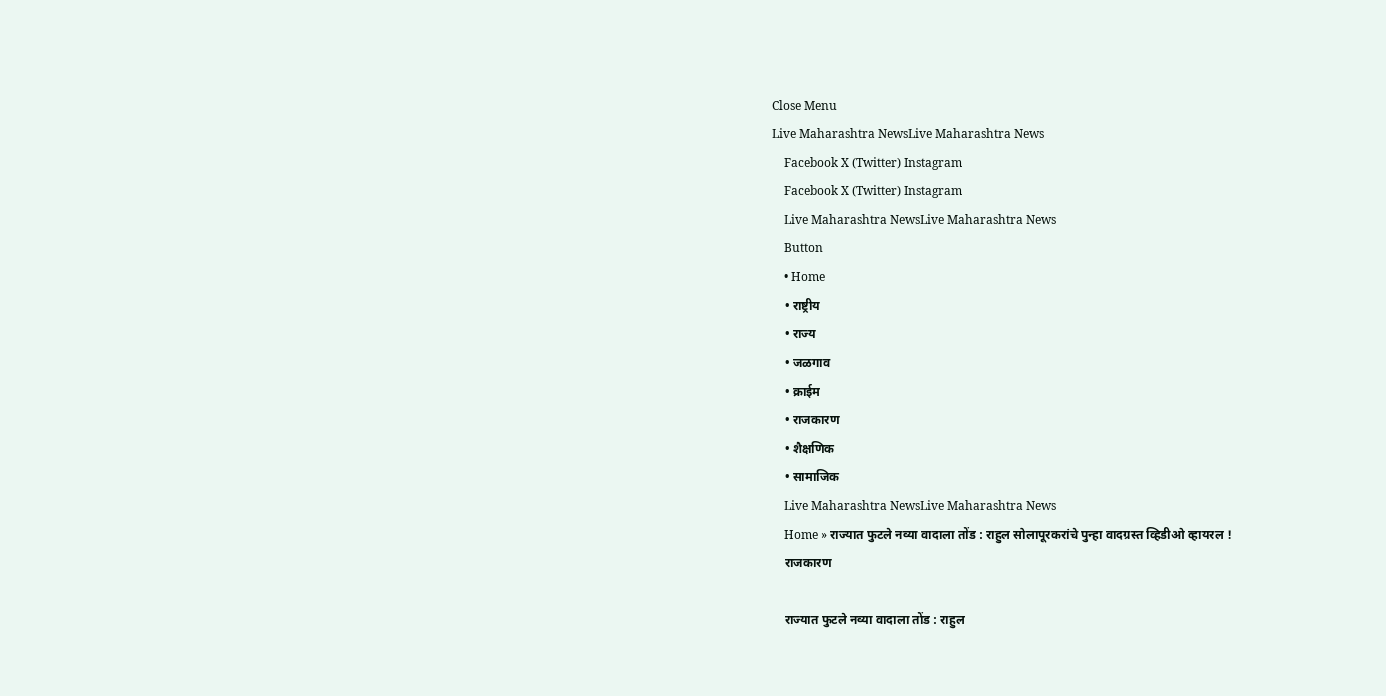Close Menu
Live Maharashtra NewsLive Maharashtra News
    Facebook X (Twitter) Instagram
    Facebook X (Twitter) Instagram
    Live Maharashtra NewsLive Maharashtra News
    Button
    • Home
    • राष्ट्रीय
    • राज्य
    • जळगाव
    • क्राईम
    • राजकारण
    • शैक्षणिक
    • सामाजिक
    Live Maharashtra NewsLive Maharashtra News
    Home » राज्यात फुटले नव्या वादाला तोंड : राहुल सोलापूरकरांचे पुन्हा वादग्रस्त व्हिडीओ व्हायरल !
    राजकारण

    राज्यात फुटले नव्या वादाला तोंड : राहुल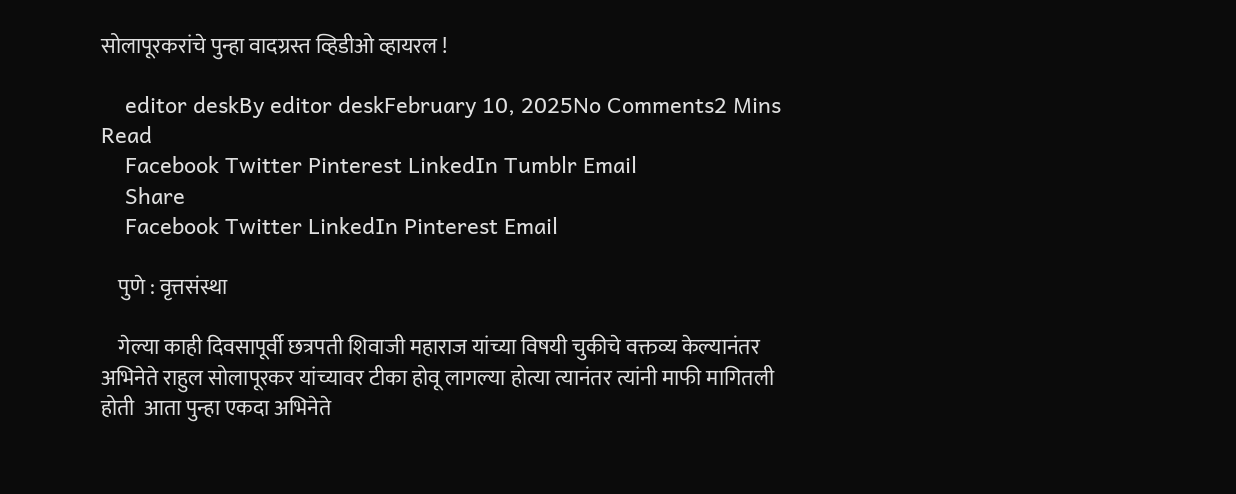सोलापूरकरांचे पुन्हा वादग्रस्त व्हिडीओ व्हायरल !

    editor deskBy editor deskFebruary 10, 2025No Comments2 Mins Read
    Facebook Twitter Pinterest LinkedIn Tumblr Email
    Share
    Facebook Twitter LinkedIn Pinterest Email

    पुणे : वृत्तसंस्था

    गेल्या काही दिवसापूर्वी छत्रपती शिवाजी महाराज यांच्या विषयी चुकीचे वक्तव्य केल्यानंतर अभिनेते राहुल सोलापूरकर यांच्यावर टीका होवू लागल्या होत्या त्यानंतर त्यांनी माफी मागितली होती  आता पुन्हा एकदा अभिनेते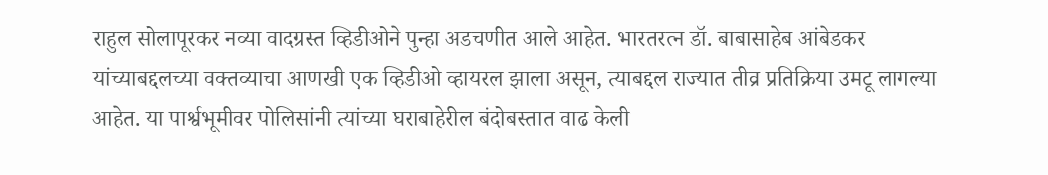राहुल सोलापूरकर नव्या वादग्रस्त व्हिडीओने पुन्हा अडचणीत आले आहेत. भारतरत्न डॉ. बाबासाहेब आंबेडकर यांच्याबद्दलच्या वक्तव्याचा आणखी एक व्हिडीओ व्हायरल झाला असून, त्याबद्दल राज्यात तीव्र प्रतिक्रिया उमटू लागल्या आहेत. या पार्श्वभूमीवर पोलिसांनी त्यांच्या घराबाहेरील बंदोबस्तात वाढ केली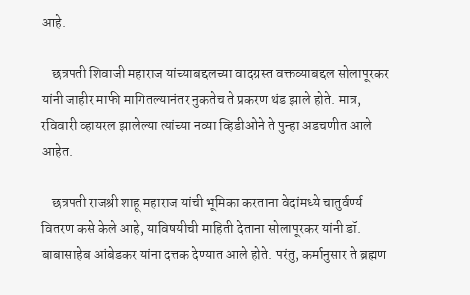आहे.

    छत्रपती शिवाजी महाराज यांच्याबद्दलच्या वादग्रस्त वक्तव्याबद्दल सोलापूरकर यांनी जाहीर माफी मागितल्यानंतर नुकतेच ते प्रकरण थंड झाले होते. मात्र, रविवारी व्हायरल झालेल्या त्यांच्या नव्या व्हिडीओने ते पुन्हा अडचणीत आले आहेत.

    छत्रपती राजश्री शाहू महाराज यांची भूमिका करताना वेदांमध्ये चातुर्वर्ण्य वितरण कसे केले आहे, याविषयीची माहिती देताना सोलापूरकर यांनी डॉ. बाबासाहेब आंबेडकर यांना दत्तक देण्यात आले होते. परंतु, कर्मानुसार ते ब्रह्मण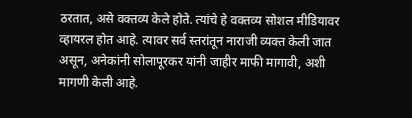ठरतात, असे वक्तव्य केले होते. त्यांचे हे वक्तव्य सोशल मीडियावर व्हायरल होत आहे. त्यावर सर्व स्तरांतून नाराजी व्यक्त केली जात असून, अनेकांनी सोलापूरकर यांनी जाहीर माफी मागावी, अशी मागणी केली आहे.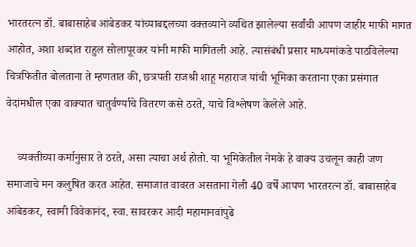भारतरत्न डॉ. बाबासाहेब आंबेडकर यांच्याबद्दलच्या वक्तव्याने व्यथित झालेल्या सर्वांची आपण जाहीर माफी मागत आहोत, अशा शब्दांत राहुल सोलापूरकर यांनी माफी मागितली आहे. त्यासंबंधी प्रसार माध्यमांकडे पाठविलेल्या चित्रफितीत बोलताना ते म्हणतात की, छत्रपती राजश्री शाहू महाराज यांची भूमिका करताना एका प्रसंगात वेदांमधील एका वाक्यात चातुर्वर्ण्याचे वितरण कसे ठरते, याचे विश्लेषण केलेले आहे.

    व्यक्तीच्या कर्मानुसार ते ठरते, असा त्याचा अर्थ होतो. या भूमिकेतील नेमके हे वाक्य उचलून काही जण समाजाचे मन कलुषित करत आहेत. समाजात वावरत असताना गेली 40 वर्षे आपण भारतरत्न डॉ. बाबासाहेब आंबेडकर, स्वामी विवेकानंद, स्वा. सावरकर आदी महामानवांपुढे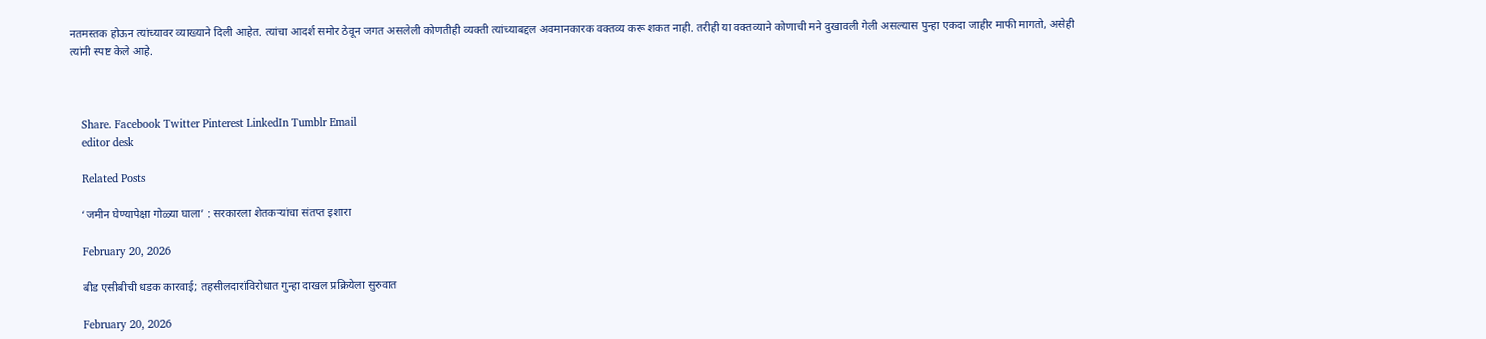नतमस्तक होऊन त्यांच्यावर व्याख्याने दिली आहेत. त्यांचा आदर्श समोर ठेवून जगत असलेली कोणतीही व्यक्ती त्यांच्याबद्दल अवमानकारक वक्तव्य करू शकत नाही. तरीही या वक्तव्याने कोणाची मने दुखावली गेली असल्यास पुन्हा एकदा जाहीर माफी मागतो, असेही त्यांनी स्पष्ट केले आहे.



    Share. Facebook Twitter Pinterest LinkedIn Tumblr Email
    editor desk

    Related Posts

    ‘जमीन घेण्यापेक्षा गोळ्या घाला’ : सरकारला शेतकऱ्यांचा संतप्त इशारा

    February 20, 2026

    बीड एसीबीची धडक कारवाई; तहसीलदारांविरोधात गुन्हा दाखल प्रक्रियेला सुरुवात

    February 20, 2026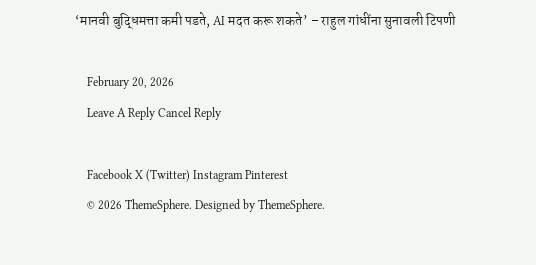‘मानवी बुद्धिमत्ता कमी पडते, AI मदत करू शकते’ – राहुल गांधींना सुनावली टिपणी

    February 20, 2026
    Leave A Reply Cancel Reply

    Facebook X (Twitter) Instagram Pinterest
    © 2026 ThemeSphere. Designed by ThemeSphere.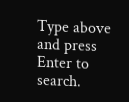Type above and press Enter to search.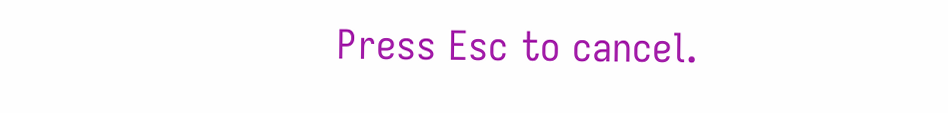Press Esc to cancel.